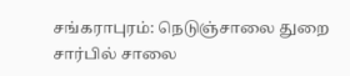சங்கராபுரம்: நெடுஞ்சாலை துறை சார்பில் சாலை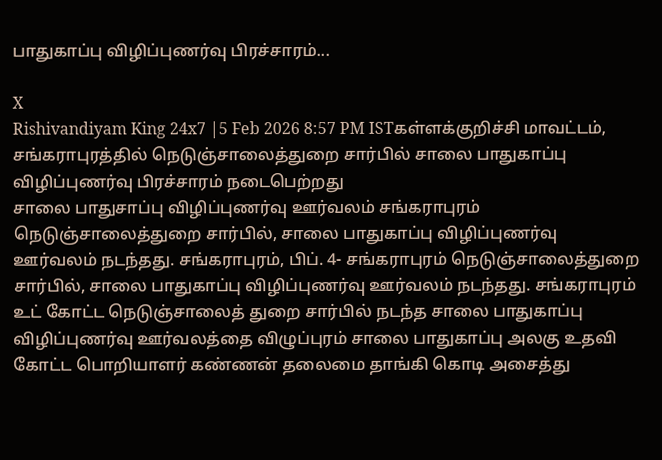பாதுகாப்பு விழிப்புணர்வு பிரச்சாரம்...

X
Rishivandiyam King 24x7 |5 Feb 2026 8:57 PM ISTகள்ளக்குறிச்சி மாவட்டம், சங்கராபுரத்தில் நெடுஞ்சாலைத்துறை சார்பில் சாலை பாதுகாப்பு விழிப்புணர்வு பிரச்சாரம் நடைபெற்றது
சாலை பாதுசாப்பு விழிப்புணர்வு ஊர்வலம் சங்கராபுரம் நெடுஞ்சாலைத்துறை சார்பில், சாலை பாதுகாப்பு விழிப்புணர்வு ஊர்வலம் நடந்தது. சங்கராபுரம், பிப். 4- சங்கராபுரம் நெடுஞ்சாலைத்துறை சார்பில், சாலை பாதுகாப்பு விழிப்புணர்வு ஊர்வலம் நடந்தது. சங்கராபுரம் உட் கோட்ட நெடுஞ்சாலைத் துறை சார்பில் நடந்த சாலை பாதுகாப்பு விழிப்புணர்வு ஊர்வலத்தை விழுப்புரம் சாலை பாதுகாப்பு அலகு உதவி கோட்ட பொறியாளர் கண்ணன் தலைமை தாங்கி கொடி அசைத்து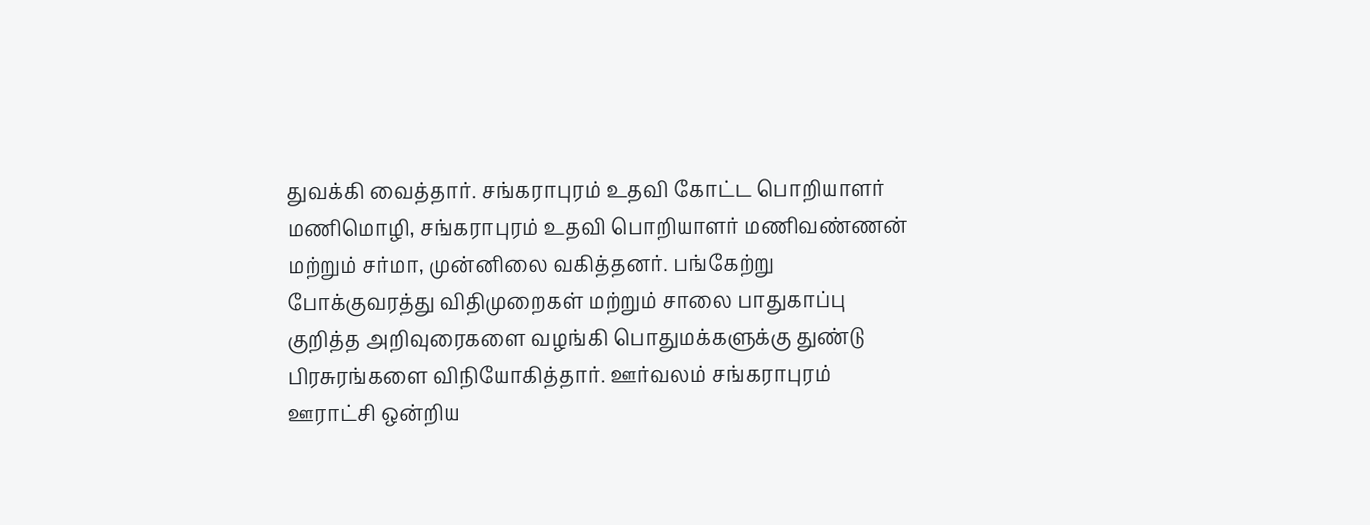துவக்கி வைத்தார். சங்கராபுரம் உதவி கோட்ட பொறியாளர் மணிமொழி, சங்கராபுரம் உதவி பொறியாளர் மணிவண்ணன் மற்றும் சர்மா, முன்னிலை வகித்தனர். பங்கேற்று போக்குவரத்து விதிமுறைகள் மற்றும் சாலை பாதுகாப்பு குறித்த அறிவுரைகளை வழங்கி பொதுமக்களுக்கு துண்டு பிரசுரங்களை விநியோகித்தார். ஊர்வலம் சங்கராபுரம் ஊராட்சி ஒன்றிய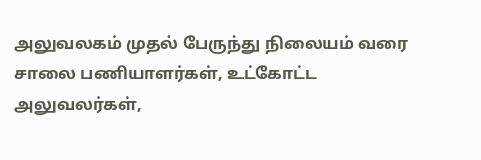அலுவலகம் முதல் பேருந்து நிலையம் வரை சாலை பணியாளர்கள், உட்கோட்ட அலுவலர்கள்,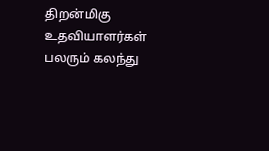திறன்மிகு உதவியாளர்கள் பலரும் கலந்து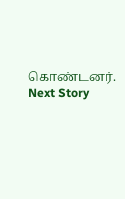கொண்டனர்.
Next Story